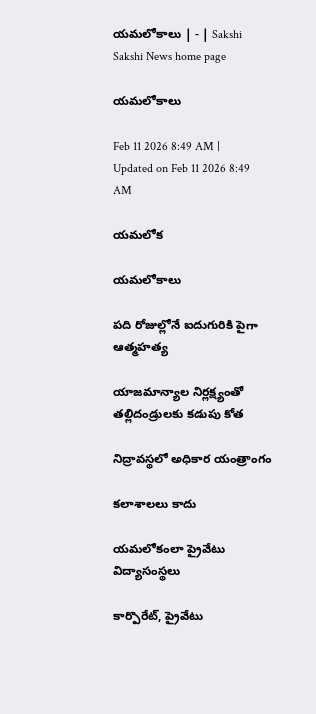యమలోకాలు | - | Sakshi
Sakshi News home page

యమలోకాలు

Feb 11 2026 8:49 AM | Updated on Feb 11 2026 8:49 AM

యమలోక

యమలోకాలు

పది రోజుల్లోనే ఐదుగురికి పైగా ఆత్మహత్య

యాజమాన్యాల నిర్లక్ష్యంతో తల్లిదండ్రులకు కడుపు కోత

నిద్రావస్థలో అధికార యంత్రాంగం

కలాశాలలు కాదు

యమలోకంలా ప్రైవేటు విద్యాసంస్థలు

కార్పొరేట్‌, ప్రైవేటు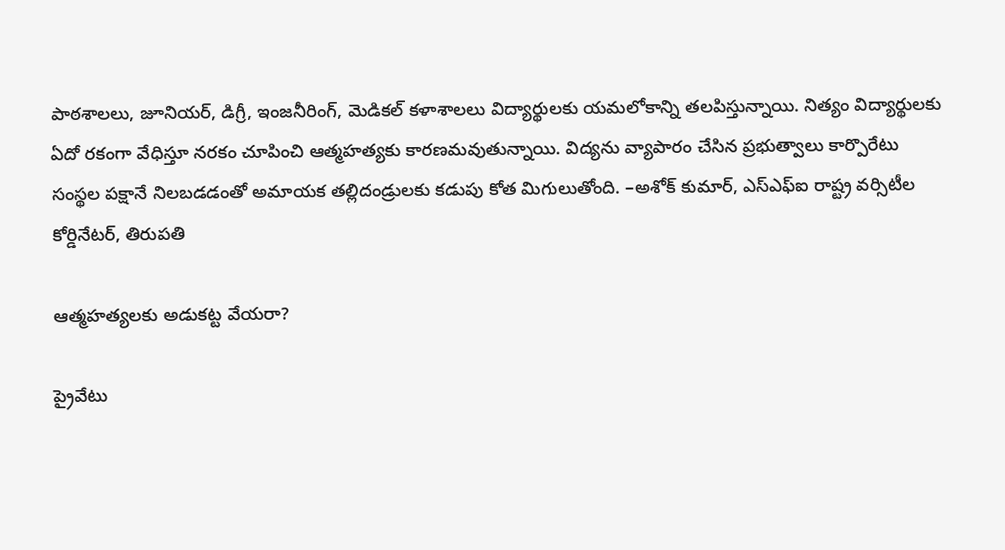పాఠశాలలు, జూనియర్‌, డిగ్రీ, ఇంజనీరింగ్‌, మెడికల్‌ కళాశాలలు విద్యార్థులకు యమలోకాన్ని తలపిస్తున్నాయి. నిత్యం విద్యార్థులకు ఏదో రకంగా వేధిస్తూ నరకం చూపించి ఆత్మహత్యకు కారణమవుతున్నాయి. విద్యను వ్యాపారం చేసిన ప్రభుత్వాలు కార్పొరేటు సంస్థల పక్షానే నిలబడడంతో అమాయక తల్లిదండ్రులకు కడుపు కోత మిగులుతోంది. –అశోక్‌ కుమార్‌, ఎస్‌ఎఫ్‌ఐ రాష్ట్ర వర్సిటీల కోర్డినేటర్‌, తిరుపతి

ఆత్మహత్యలకు అడుకట్ట వేయరా?

ప్రైవేటు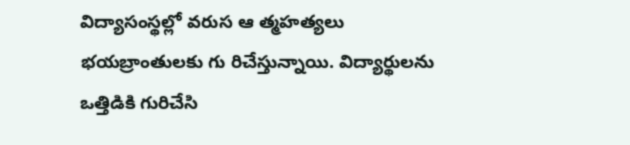విద్యాసంస్థల్లో వరుస ఆ త్మహత్యలు భయబ్రాంతులకు గు రిచేస్తున్నాయి. విద్యార్థులను ఒత్తిడికి గురిచేసి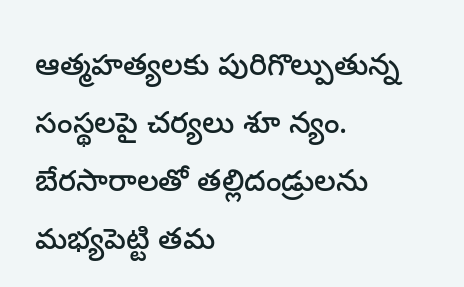ఆత్మహత్యలకు పురిగొల్పుతున్న సంస్థలపై చర్యలు శూ న్యం. బేరసారాలతో తల్లిదండ్రులను మభ్యపెట్టి తమ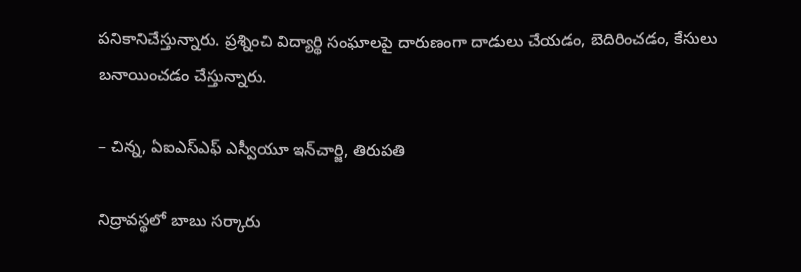పనికానిచేస్తున్నారు. ప్రశ్నించి విద్యార్థి సంఘాలపై దారుణంగా దాడులు చేయడం, బెదిరించడం, కేసులు బనాయించడం చేస్తున్నారు.

– చిన్న, ఏఐఎస్‌ఎఫ్‌ ఎస్వీయూ ఇన్‌చార్జి, తిరుపతి

నిద్రావస్థలో బాబు సర్కారు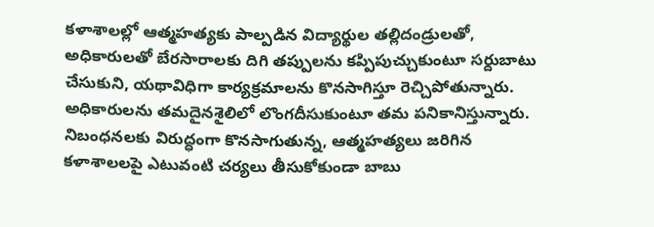కళాశాలల్లో ఆత్మహత్యకు పాల్పడిన విద్యార్థుల తల్లిదండ్రులతో, అధికారులతో బేరసారాలకు దిగి తప్పులను కప్పిపుచ్చుకుంటూ సర్దుబాటు చేసుకుని, యథావిధిగా కార్యక్రమాలను కొనసాగిస్తూ రెచ్చిపోతున్నారు. అధికారులను తమదైనశైలిలో లొంగదీసుకుంటూ తమ పనికానిస్తున్నారు. నిబంధనలకు విరుద్ధంగా కొనసాగుతున్న, ఆత్మహత్యలు జరిగిన కళాశాలలపై ఎటువంటి చర్యలు తీసుకోకుండా బాబు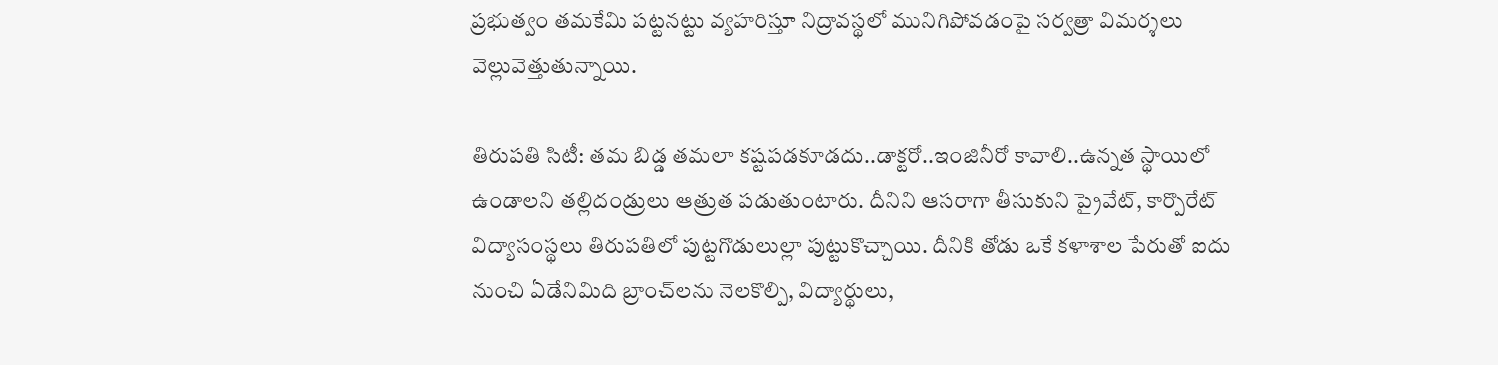ప్రభుత్వం తమకేమి పట్టనట్టు వ్యహరిస్తూ నిద్రావస్థలో మునిగిపోవడంపై సర్వత్రా విమర్శలు వెల్లువెత్తుతున్నాయి.

తిరుపతి సిటీ: తమ బిడ్డ తమలా కష్టపడకూడదు..డాక్టరో..ఇంజినీరో కావాలి..ఉన్నత స్థాయిలో ఉండాలని తల్లిదండ్రులు ఆత్రుత పడుతుంటారు. దీనిని ఆసరాగా తీసుకుని ప్రైవేట్‌, కార్పొరేట్‌ విద్యాసంస్థలు తిరుపతిలో పుట్టగొడులుల్లా పుట్టుకొచ్చాయి. దీనికి తోడు ఒకే కళాశాల పేరుతో ఐదు నుంచి ఏడేనిమిది బ్రాంచ్‌లను నెలకొల్పి, విద్యార్థులు,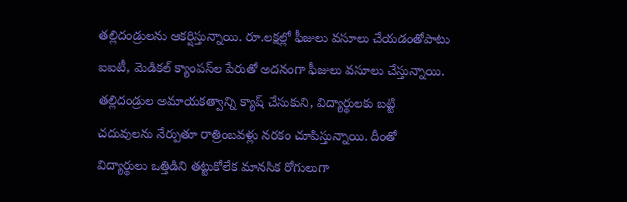తల్లిదండ్రులను ఆకర్షిస్తున్నాయి. రూ.లక్షల్లో ఫీజులు వసూలు చేయడంతోపాటు ఐఐటీ, మెడికల్‌ క్యాంపస్‌ల పేరుతో అదనంగా ఫీజులు వసూలు చేస్తున్నాయి. తల్లిదండ్రుల అమాయకత్వాన్ని క్యాష్‌ చేసుకుని, విద్యార్థులకు బట్టి చదువులను నేర్పుతూ రాత్రింబవళ్లు నరకం చూపిస్తున్నాయి. దీంతో విద్యార్థులు ఒత్తిడిని తట్టుకోలేక మానసిక రోగులుగా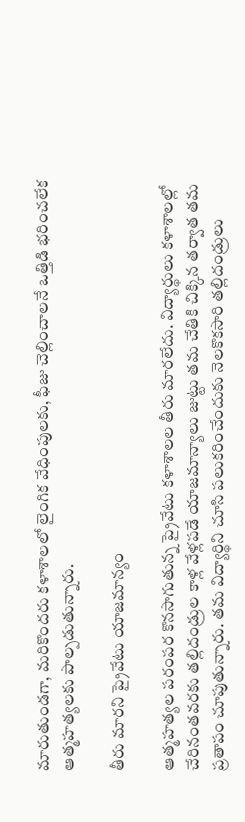మారుతుండగా, మరికొందరు కళాశాలలో లైంగిక వేధింపులకు, ఫీజు చెల్లించాలనే ఒత్తిడి భరించలేక ఆత్మహత్యలకు పాల్పడుతున్నారు.

తీరు మారని ప్రైవేటు యాజమాన్యం

ఆత్మహత్యల పరంపర కొనసాగుతున్న ప్రైవేటు కళాశాలల తీరు మారలేదు. విద్యార్థులు కళాశాలల్లో చేరినంతవరకు తల్లిదండ్రుల కాళ్ల వేళ్లపడే యాజమాన్యాలు జుట్టు తమ చేతికి చిక్కిన తర్వాత తమ ప్రతాపం చూపుతున్నారు. తమ విద్యార్థిని చూసి పలుకరించేందుకు నెలకొకసారి తల్లిదండ్రులు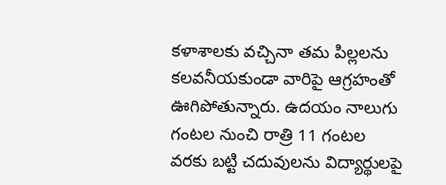కళాశాలకు వచ్చినా తమ పిల్లలను కలవనీయకుండా వారిపై ఆగ్రహంతో ఊగిపోతున్నారు. ఉదయం నాలుగు గంటల నుంచి రాత్రి 11 గంటల వరకు బట్టి చదువులను విద్యార్థులపై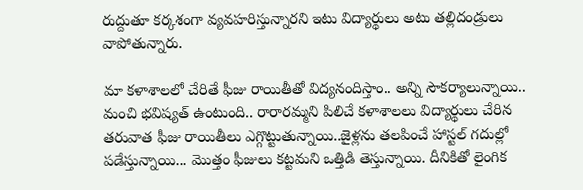రుద్దుతూ కర్కశంగా వ్యవహరిస్తున్నారని ఇటు విద్యార్థులు అటు తల్లిదండ్రులు వాపోతున్నారు.

మా కళాశాలలో చేరితే ఫీజు రాయితీతో విద్యనందిస్తాం.. అన్ని సౌకర్యాలున్నాయి.. మంచి భవిష్యత్‌ ఉంటుంది.. రారారమ్మని పిలిచే కళాశాలలు విద్యార్థులు చేరిన తరువాత ఫీజు రాయితీలు ఎగ్గొట్టుతున్నాయి..జైళ్లను తలపించే హాస్టల్‌ గదుల్లో పడేస్తున్నాయి... మొత్తం ఫీజులు కట్టమని ఒత్తిడి తెస్తున్నాయి. దీనికితో లైంగిక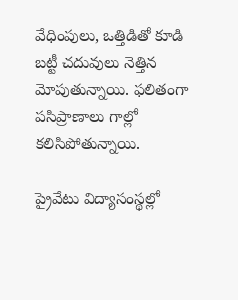వేధింపులు, ఒత్తిడితో కూడి బట్టీ చదువులు నెత్తిన మోపుతున్నాయి. ఫలితంగా పసిప్రాణాలు గాల్లో కలిసిపోతున్నాయి.

ప్రైవేటు విద్యాసంస్థల్లో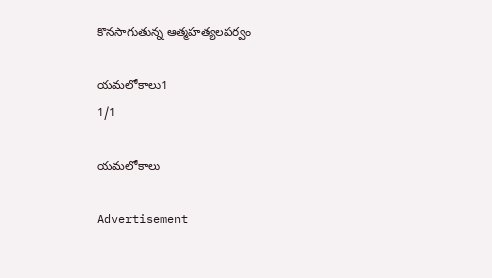కొనసాగుతున్న ఆత్మహత్యలపర్వం

యమలోకాలు1
1/1

యమలోకాలు

Advertisement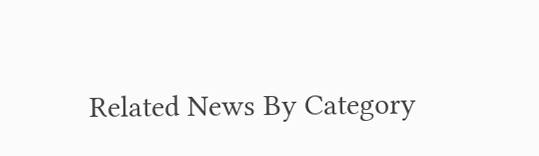Related News By Category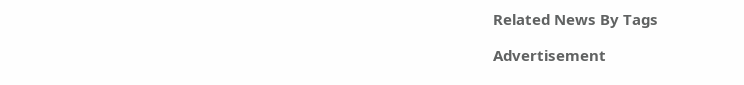Related News By Tags

Advertisement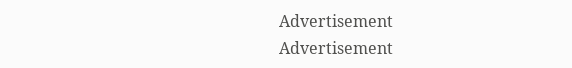Advertisement
Advertisement